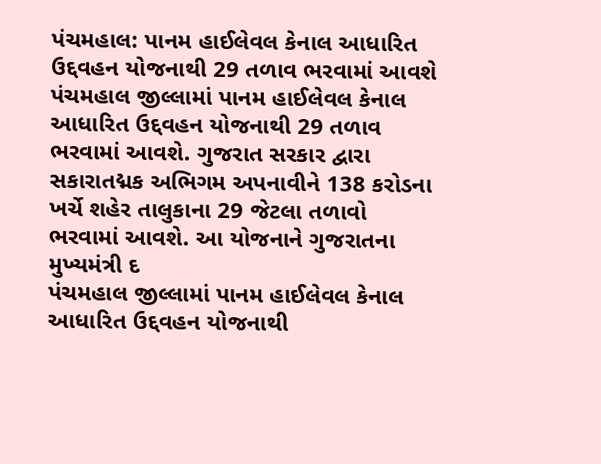પંચમહાલ: પાનમ હાઈલેવલ કેનાલ આધારિત ઉદ્દવહન યોજનાથી 29 તળાવ ભરવામાં આવશે
પંચમહાલ જીલ્લામાં પાનમ હાઈલેવલ કેનાલ આધારિત ઉદ્દવહન યોજનાથી 29 તળાવ ભરવામાં આવશે. ગુજરાત સરકાર દ્વારા સકારાતદ્મક અભિગમ અપનાવીને 138 કરોડના ખર્ચે શહેર તાલુકાના 29 જેટલા તળાવો ભરવામાં આવશે. આ યોજનાને ગુજરાતના મુખ્યમંત્રી દ
પંચમહાલ જીલ્લામાં પાનમ હાઈલેવલ કેનાલ આધારિત ઉદ્દવહન યોજનાથી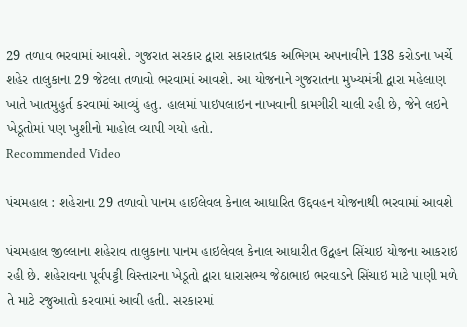29 તળાવ ભરવામાં આવશે. ગુજરાત સરકાર દ્વારા સકારાતદ્મક અભિગમ અપનાવીને 138 કરોડના ખર્ચે શહેર તાલુકાના 29 જેટલા તળાવો ભરવામાં આવશે. આ યોજનાને ગુજરાતના મુખ્યમંત્રી દ્વારા મહેલાણ ખાતે ખાતમુહુર્ત કરવામાં આવ્યું હતુ. હાલમાં પાઇપલાઇન નાખવાની કામગીરી ચાલી રહી છે, જેને લઇને ખેડૂતોમાં પણ ખુશીનો માહોલ વ્યાપી ગયો હતો.
Recommended Video

પંચમહાલ : શહેરાના 29 તળાવો પાનમ હાઈલેવલ કેનાલ આધારિત ઉદ્દવહન યોજનાથી ભરવામાં આવશે

પંચમહાલ જીલ્લાના શહેરાવ તાલુકાના પાનમ હાઇલેવલ કેનાલ આધારીત ઉદ્વહન સિંચાઇ યોજના આકરાઇ રહી છે. શહેરાવના પૂર્વપટ્ટી વિસ્તારના ખેડૂતો દ્વારા ધારાસભ્ય જેઠાભાઇ ભરવાડને સિંચાઇ માટે પાણી મળે તે માટે રજુઆતો કરવામાં આવી હતી. સરકારમાં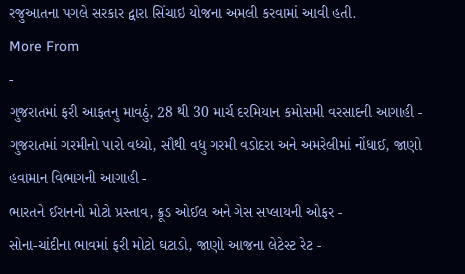રજુઆતના પગલે સરકાર દ્વારા સિંચાઇ યોજના અમલી કરવામાં આવી હતી.
More From
-
ગુજરાતમાં ફરી આફતનુ માવઠું, 28 થી 30 માર્ચ દરમિયાન કમોસમી વરસાદની આગાહી -
ગુજરાતમાં ગરમીનો પારો વધ્યો, સૌથી વધુ ગરમી વડોદરા અને અમરેલીમાં નોંધાઈ, જાણો હવામાન વિભાગની આગાહી -
ભારતને ઈરાનનો મોટો પ્રસ્તાવ, ક્રૂડ ઓઈલ અને ગેસ સપ્લાયની ઓફર -
સોના-ચાંદીના ભાવમાં ફરી મોટો ઘટાડો, જાણો આજના લેટેસ્ટ રેટ -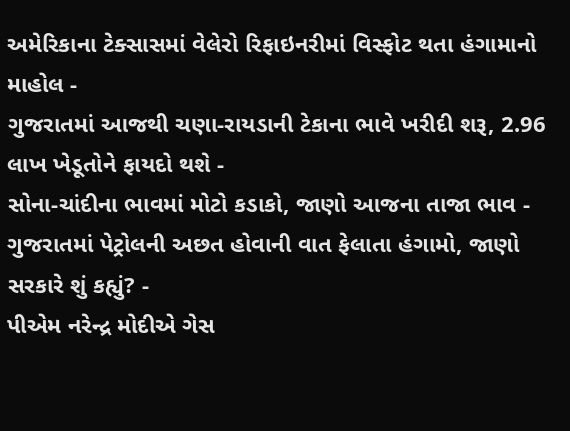અમેરિકાના ટેક્સાસમાં વેલેરો રિફાઇનરીમાં વિસ્ફોટ થતા હંગામાનો માહોલ -
ગુજરાતમાં આજથી ચણા-રાયડાની ટેકાના ભાવે ખરીદી શરૂ, 2.96 લાખ ખેડૂતોને ફાયદો થશે -
સોના-ચાંદીના ભાવમાં મોટો કડાકો, જાણો આજના તાજા ભાવ -
ગુજરાતમાં પેટ્રોલની અછત હોવાની વાત ફેલાતા હંગામો, જાણો સરકારે શું કહ્યું? -
પીએમ નરેન્દ્ર મોદીએ ગેસ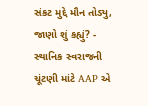સંકટ મુદ્દે મૌન તોડ્યુ, જાણો શું કહ્યું? -
સ્થાનિક સ્વરાજની ચૂંટણી માંટે AAP એ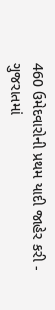460 ઉમેદવારોની પ્રથમ યાદી જાહેર કરી -
ગુજરાતમાં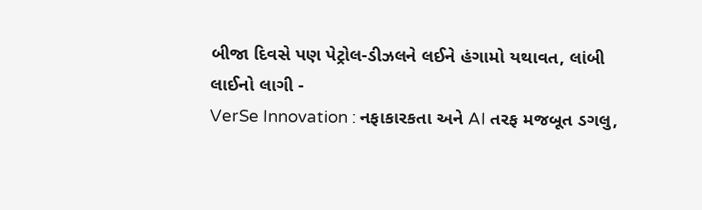બીજા દિવસે પણ પેટ્રોલ-ડીઝલને લઈને હંગામો યથાવત, લાંબી લાઈનો લાગી -
VerSe Innovation : નફાકારકતા અને AI તરફ મજબૂત ડગલુ,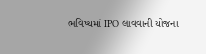ભવિષ્યમાં IPO લાવવાની યોજના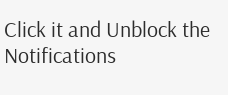Click it and Unblock the Notifications